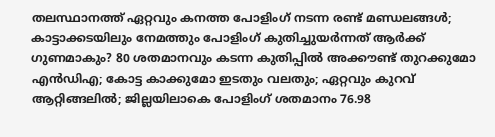തലസ്ഥാനത്ത് ഏറ്റവും കനത്ത പോളിംഗ് നടന്ന രണ്ട് മണ്ഡലങ്ങള്‍; കാട്ടാക്കടയിലും നേമത്തും പോളിംഗ് കുതിച്ചുയര്‍ന്നത് ആര്‍ക്ക് ഗുണമാകും? 80 ശതമാനവും കടന്ന കുതിപ്പില്‍ അക്കൗണ്ട് തുറക്കുമോ എന്‍ഡിഎ; കോട്ട കാക്കുമോ ഇടതും വലതും; ഏറ്റവും കുറവ് ആറ്റിങ്ങലില്‍; ജില്ലയിലാകെ പോളിംഗ് ശതമാനം 76.98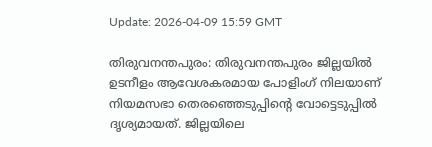Update: 2026-04-09 15:59 GMT

തിരുവനന്തപുരം: തിരുവനന്തപുരം ജില്ലയില്‍ ഉടനീളം ആവേശകരമായ പോളിംഗ് നിലയാണ് നിയമസഭാ തെരഞ്ഞെടുപ്പിന്റെ വോട്ടെടുപ്പില്‍ ദൃശ്യമായത്. ജില്ലയിലെ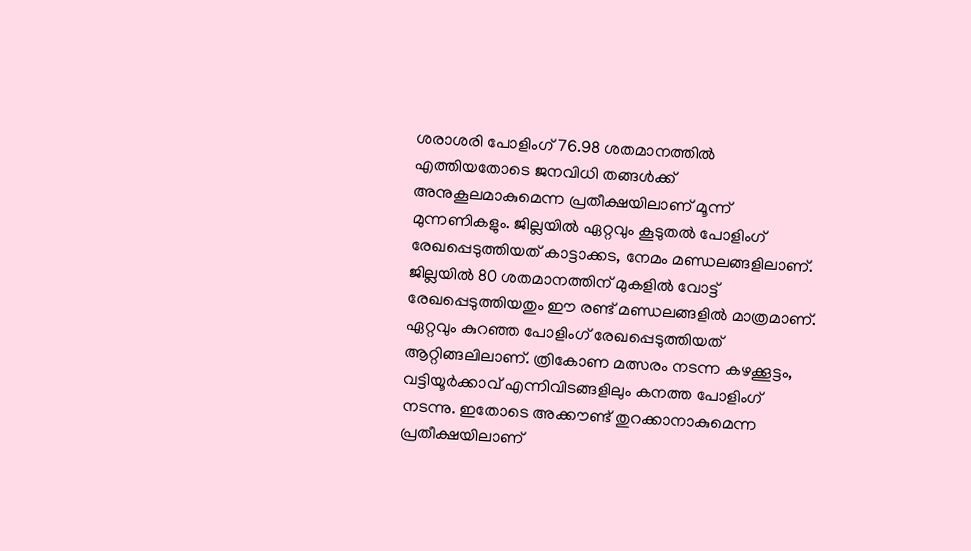ശരാശരി പോളിംഗ് 76.98 ശതമാനത്തില്‍ എത്തിയതോടെ ജനവിധി തങ്ങള്‍ക്ക് അനുകൂലമാകുമെന്ന പ്രതീക്ഷയിലാണ് മൂന്ന് മുന്നണികളും. ജില്ലയില്‍ ഏറ്റവും കൂടുതല്‍ പോളിംഗ് രേഖപ്പെടുത്തിയത് കാട്ടാക്കട, നേമം മണ്ഡലങ്ങളിലാണ്. ജില്ലയില്‍ 80 ശതമാനത്തിന് മുകളില്‍ വോട്ട് രേഖപ്പെടുത്തിയതും ഈ രണ്ട് മണ്ഡലങ്ങളില്‍ മാത്രമാണ്. ഏറ്റവും കുറഞ്ഞ പോളിംഗ് രേഖപ്പെടുത്തിയത് ആറ്റിങ്ങലിലാണ്. ത്രികോണ മത്സരം നടന്ന കഴക്കൂട്ടം, വട്ടിയൂര്‍ക്കാവ് എന്നിവിടങ്ങളിലും കനത്ത പോളിംഗ് നടന്നു. ഇതോടെ അക്കൗണ്ട് തുറക്കാനാകുമെന്ന പ്രതീക്ഷയിലാണ്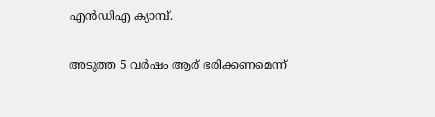എന്‍ഡിഎ ക്യാമ്പ്.

അടുത്ത 5 വര്‍ഷം ആര് ഭരിക്കണമെന്ന്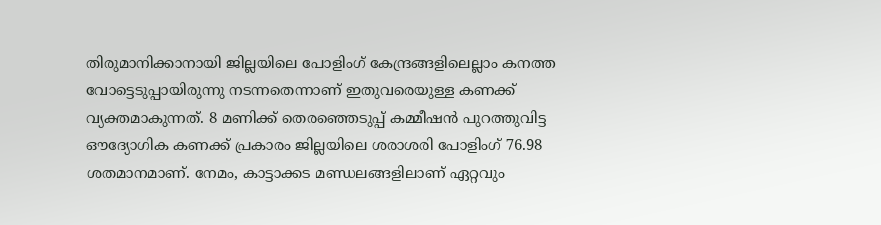തിരുമാനിക്കാനായി ജില്ലയിലെ പോളിംഗ് കേന്ദ്രങ്ങളിലെല്ലാം കനത്ത വോട്ടെടുപ്പായിരുന്നു നടന്നതെന്നാണ് ഇതുവരെയുള്ള കണക്ക് വ്യക്തമാകുന്നത്. 8 മണിക്ക് തെരഞ്ഞെടുപ്പ് കമ്മീഷന്‍ പുറത്തുവിട്ട ഔദ്യോഗിക കണക്ക് പ്രകാരം ജില്ലയിലെ ശരാശരി പോളിംഗ് 76.98 ശതമാനമാണ്. നേമം, കാട്ടാക്കട മണ്ഡലങ്ങളിലാണ് ഏറ്റവും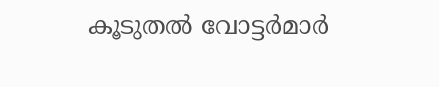കൂടുതല്‍ വോട്ടര്‍മാര്‍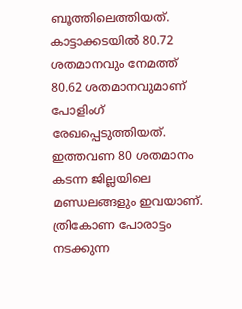ബൂത്തിലെത്തിയത്. കാട്ടാക്കടയില്‍ 80.72 ശതമാനവും നേമത്ത് 80.62 ശതമാനവുമാണ് പോളിംഗ് രേഖപ്പെടുത്തിയത്. ഇത്തവണ 80 ശതമാനം കടന്ന ജില്ലയിലെ മണ്ഡലങ്ങളും ഇവയാണ്. ത്രികോണ പോരാട്ടം നടക്കുന്ന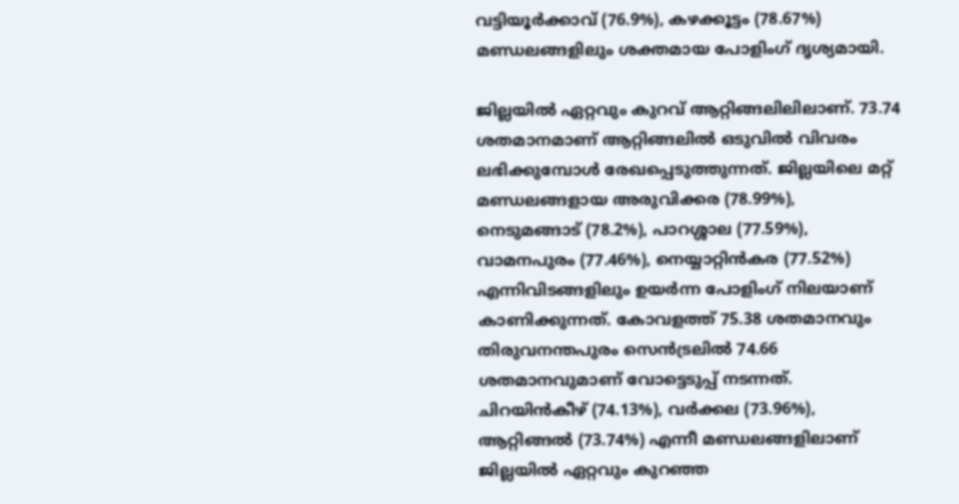വട്ടിയൂര്‍ക്കാവ് (76.9%), കഴക്കൂട്ടം (78.67%) മണ്ഡലങ്ങളിലും ശക്തമായ പോളിംഗ് ദൃശ്യമായി.

ജില്ലയില്‍ ഏറ്റവും കുറവ് ആറ്റിങ്ങലിലിലാണ്. 73.74 ശതമാനമാണ് ആറ്റിങ്ങലില്‍ ഒടുവില്‍ വിവരം ലഭിക്കുമ്പോള്‍ രേഖപ്പെടുത്തുന്നത്. ജില്ലയിലെ മറ്റ് മണ്ഡലങ്ങളായ അരുവിക്കര (78.99%), നെടുമങ്ങാട് (78.2%), പാറശ്ശാല (77.59%), വാമനപുരം (77.46%), നെയ്യാറ്റിന്‍കര (77.52%) എന്നിവിടങ്ങളിലും ഉയര്‍ന്ന പോളിംഗ് നിലയാണ് കാണിക്കുന്നത്. കോവളത്ത് 75.38 ശതമാനവും തിരുവനന്തപുരം സെന്‍ട്രലില്‍ 74.66 ശതമാനവുമാണ് വോട്ടെടുപ്പ് നടന്നത്. ചിറയിന്‍കീഴ് (74.13%), വര്‍ക്കല (73.96%), ആറ്റിങ്ങല്‍ (73.74%) എന്നീ മണ്ഡലങ്ങളിലാണ് ജില്ലയില്‍ ഏറ്റവും കുറഞ്ഞ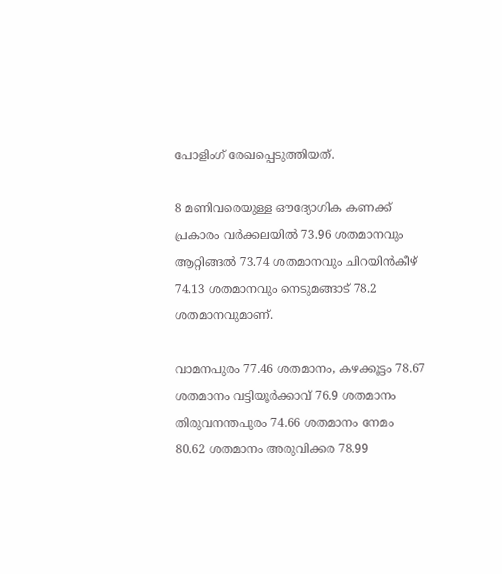പോളിംഗ് രേഖപ്പെടുത്തിയത്.

8 മണിവരെയുള്ള ഔദ്യോഗിക കണക്ക് പ്രകാരം വര്‍ക്കലയില്‍ 73.96 ശതമാനവും ആറ്റിങ്ങല്‍ 73.74 ശതമാനവും ചിറയിന്‍കീഴ് 74.13 ശതമാനവും നെടുമങ്ങാട് 78.2 ശതമാനവുമാണ്.

വാമനപുരം 77.46 ശതമാനം, കഴക്കൂട്ടം 78.67 ശതമാനം വട്ടിയൂര്‍ക്കാവ് 76.9 ശതമാനം തിരുവനന്തപുരം 74.66 ശതമാനം നേമം 80.62 ശതമാനം അരുവിക്കര 78.99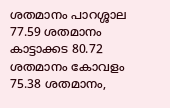ശതമാനം പാറശ്ശാല 77.59 ശതമാനം കാട്ടാക്കട 80.72 ശതമാനം കോവളം 75.38 ശതമാനം,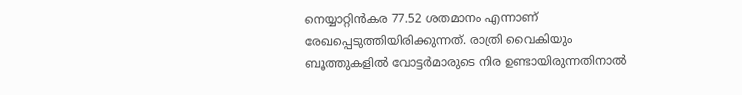നെയ്യാറ്റിന്‍കര 77.52 ശതമാനം എന്നാണ് രേഖപ്പെടുത്തിയിരിക്കുന്നത്. രാത്രി വൈകിയും ബൂത്തുകളില്‍ വോട്ടര്‍മാരുടെ നിര ഉണ്ടായിരുന്നതിനാല്‍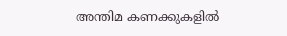അന്തിമ കണക്കുകളില്‍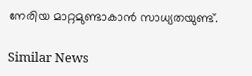നേരിയ മാറ്റമുണ്ടാകാന്‍ സാധ്യതയുണ്ട്.

Similar News